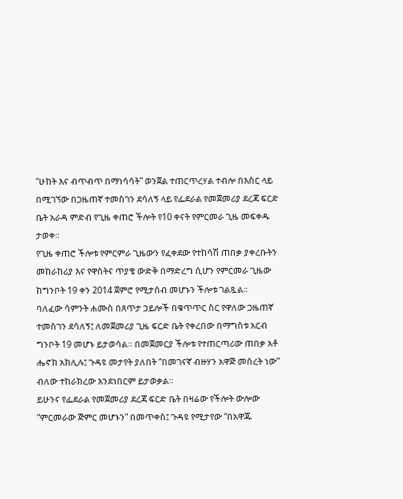“ሁከት እና ብጥብጥ በማነሳሳት” ወንጀል ተጠርጥረሃል ተብሎ በእስር ላይ በሚገኘው በጋዜጠኛ ተመስገን ደሳለኝ ላይ የፌደራል የመጀመሪያ ደረጃ ፍርድ ቤት አራዳ ምድብ የጊዜ ቀጠሮ ችሎት የ10 ቀናት የምርመራ ጊዜ መፍቀዱ ታወቀ።
የጊዜ ቀጠሮ ችሎቱ የምርምራ ጊዜውን የፈቀደው የተከሳሽ ጠበቃ ያቀረቡትን መከራከሪያ እና የዋስትና ጥያቄ ውድቅ በማድረግ ሲሆን የምርመራ ጊዜው ከግንቦት 19 ቀን 2014 ጀምሮ የሚታሰብ መሆኑን ችሎቱ ገልጿል።
ባለፈው ሳምንት ሐሙስ በጸጥታ ኃይሎች በቁጥጥር ስር የዋለው ጋዜጠኛ ተመስገን ደሳለኝ፤ ለመጀመሪያ ጊዜ ፍርድ ቤት የቀረበው በማግስቱ አርብ ግንቦት 19 መሆኑ ይታወሳል። በመጀመርያ ችሎቱ የተጠርጣሪው ጠበቃ አቶ ሔኖክ አክሊሉ፤ ጉዳዩ መታየት ያለበት “በመገናኛ ብዙሃን አዋጅ መሰረት ነው” ብለው ተከራክረው እንደነበርም ይታወቃል።
ይሁንና የፌደራል የመጀመሪያ ደረጃ ፍርድ ቤት በዛሬው የችሎት ውሎው “ምርመራው ጅምር መሆኑን” በመጥቀስ፤ ጉዳዩ የሚታየው “በአዋጁ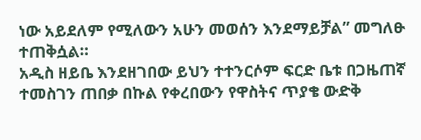ነው አይደለም የሚለውን አሁን መወሰን እንደማይቻል” መግለፁ ተጠቅሷል።
አዲስ ዘይቤ እንደዘገበው ይህን ተተንርሶም ፍርድ ቤቱ በጋዜጠኛ ተመስገን ጠበቃ በኩል የቀረበውን የዋስትና ጥያቄ ውድቅ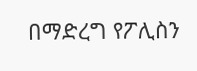በማድረግ የፖሊስን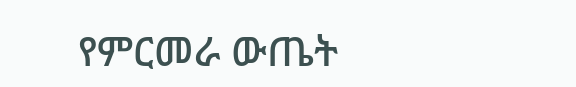የምርመራ ውጤት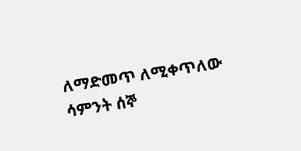ለማድመጥ ለሚቀጥለው ሳምንት ሰኞ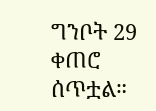ግንቦት 29 ቀጠሮ ሰጥቷል።